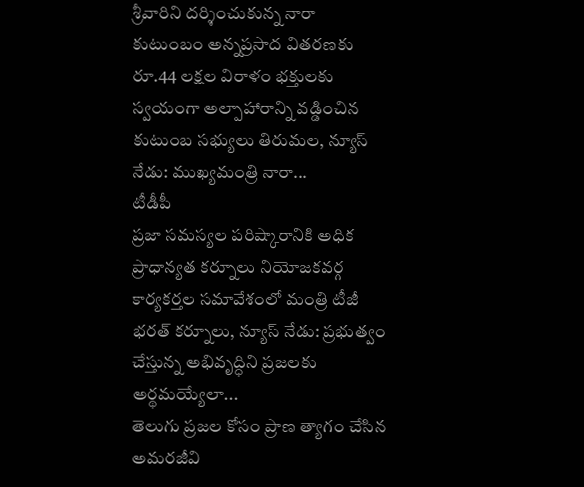శ్రీవారిని దర్శించుకున్న నారా కుటుంబం అన్నప్రసాద వితరణకు రూ.44 లక్షల విరాళం భక్తులకు స్వయంగా అల్పాహారాన్ని వడ్డించిన కుటుంబ సభ్యులు తిరుమల, న్యూస్ నేడు: ముఖ్యమంత్రి నారా...
టీడీపీ
ప్రజా సమస్యల పరిష్కారానికి అధిక ప్రాధాన్యత కర్నూలు నియోజకవర్గ కార్యకర్తల సమావేశంలో మంత్రి టీజీ భరత్ కర్నూలు, న్యూస్ నేడు: ప్రభుత్వం చేస్తున్న అభివృద్ధిని ప్రజలకు అర్థమయ్యేలా...
తెలుగు ప్రజల కోసం ప్రాణ త్యాగం చేసిన అమరజీవి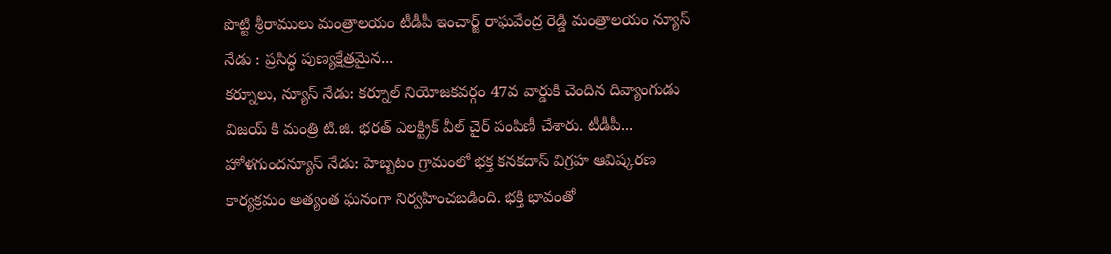పొట్టి శ్రీరాములు మంత్రాలయం టీడీపీ ఇంచార్జ్ రాఘవేంద్ర రెడ్డి మంత్రాలయం న్యూస్ నేడు : ప్రసిద్ధ పుణ్యక్షేత్రమైన...
కర్నూలు, న్యూస్ నేడు: కర్నూల్ నియోజకవర్గం 47వ వార్డుకి చెందిన దివ్యాంగుడు విజయ్ కి మంత్రి టి.జి. భరత్ ఎలక్ట్రిక్ వీల్ చైర్ పంపిణీ చేశారు. టీడీపీ...
హోళగుందన్యూస్ నేడు: హెబ్బటం గ్రామంలో భక్త కనకదాస్ విగ్రహ ఆవిష్కరణ కార్యక్రమం అత్యంత ఘనంగా నిర్వహించబడింది. భక్తి భావంతో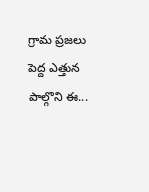గ్రామ ప్రజలు పెద్ద ఎత్తున పాల్గొని ఈ...